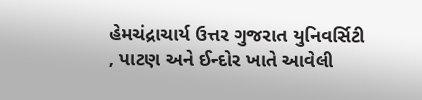હેમચંદ્રાચાર્ય ઉત્તર ગુજરાત યુનિવર્સિટી , પાટણ અને ઈન્દોર ખાતે આવેલી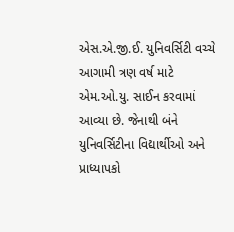એસ.એ.જી.ઈ. યુનિવર્સિટી વચ્ચે આગામી ત્રણ વર્ષ માટે એમ.ઓ.યુ. સાઈન કરવામાં આવ્યા છે. જેનાથી બંને યુનિવર્સિટીના વિદ્યાર્થીઓ અને પ્રાધ્યાપકો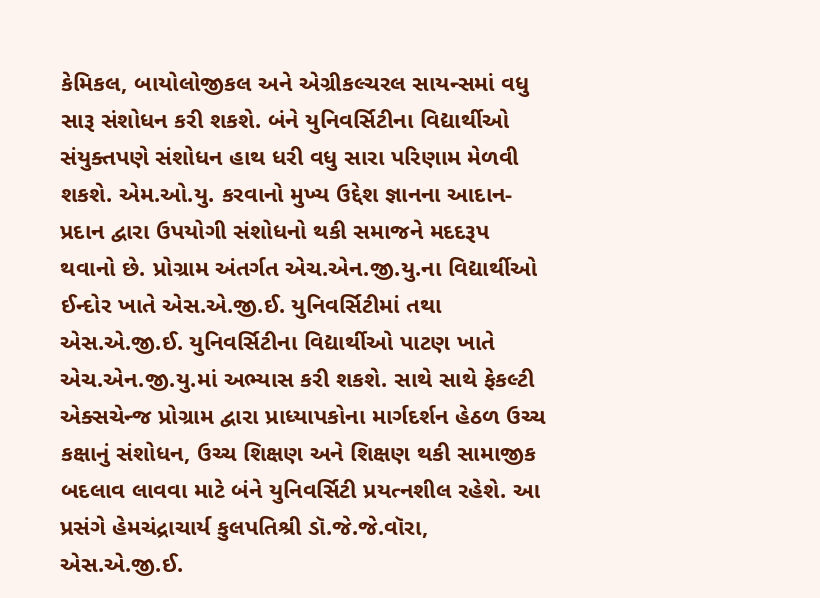કેમિકલ, બાયોલોજીકલ અને એગ્રીકલ્ચરલ સાયન્સમાં વધુ સારૂ સંશોધન કરી શકશે. બંને યુનિવર્સિટીના વિદ્યાર્થીઓ સંયુક્તપણે સંશોધન હાથ ધરી વધુ સારા પરિણામ મેળવી શકશે. એમ.ઓ.યુ. કરવાનો મુખ્ય ઉદ્દેશ જ્ઞાનના આદાન-પ્રદાન દ્વારા ઉપયોગી સંશોધનો થકી સમાજને મદદરૂપ થવાનો છે. પ્રોગ્રામ અંતર્ગત એચ.એન.જી.યુ.ના વિદ્યાર્થીઓ ઈન્દોર ખાતે એસ.એ.જી.ઈ. યુનિવર્સિટીમાં તથા એસ.એ.જી.ઈ. યુનિવર્સિટીના વિદ્યાર્થીઓ પાટણ ખાતે એચ.એન.જી.યુ.માં અભ્યાસ કરી શકશે. સાથે સાથે ફેકલ્ટી એક્સચેન્જ પ્રોગ્રામ દ્વારા પ્રાધ્યાપકોના માર્ગદર્શન હેઠળ ઉચ્ચ કક્ષાનું સંશોધન, ઉચ્ચ શિક્ષણ અને શિક્ષણ થકી સામાજીક બદલાવ લાવવા માટે બંને યુનિવર્સિટી પ્રયત્નશીલ રહેશે. આ પ્રસંગે હેમચંદ્રાચાર્ય કુલપતિશ્રી ડૉ.જે.જે.વૉરા, એસ.એ.જી.ઈ.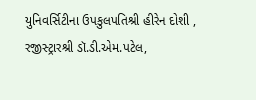યુનિવર્સિટીના ઉપકુલપતિશ્રી હીરેન દોશી , રજીસ્ટ્રારશ્રી ડૉ.ડી.એમ.પટેલ,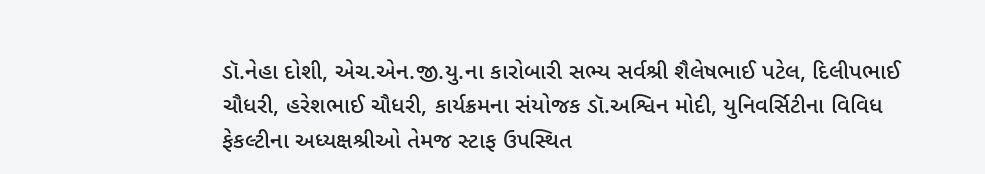ડૉ.નેહા દોશી, એચ.એન.જી.યુ.ના કારોબારી સભ્ય સર્વશ્રી શૈલેષભાઈ પટેલ, દિલીપભાઈ ચૌધરી, હરેશભાઈ ચૌધરી, કાર્યક્રમના સંયોજક ડૉ.અશ્વિન મોદી, યુનિવર્સિટીના વિવિધ ફેકલ્ટીના અધ્યક્ષશ્રીઓ તેમજ સ્ટાફ ઉપસ્થિત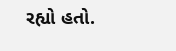રહ્યો હતો.